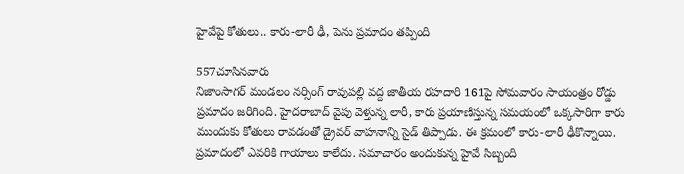హైవేపై కోతులు.. కారు-లారీ ఢీ, పెను ప్రమాదం తప్పింది

557చూసినవారు
నిజాంసాగర్ మండలం నర్సింగ్ రావుపల్లి వద్ద జాతీయ రహదారి 161పై సోమవారం సాయంత్రం రోడ్డు ప్రమాదం జరిగింది. హైదరాబాద్ వైపు వెళ్తున్న లారీ, కారు ప్రయాణిస్తున్న సమయంలో ఒక్కసారిగా కారు ముందుకు కోతులు రావడంతో డ్రైవర్ వాహనాన్ని సైడ్ తిప్పాడు. ఈ క్రమంలో కారు-లారీ ఢీకొన్నాయి. ప్రమాదంలో ఎవరికి గాయాలు కాలేదు. సమాచారం అందుకున్న హైవే సిబ్బంది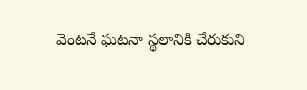వెంటనే ఘటనా స్థలానికి చేరుకుని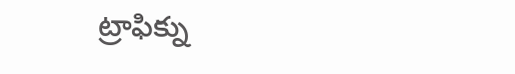ట్రాఫిక్ను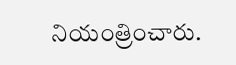నియంత్రించారు.